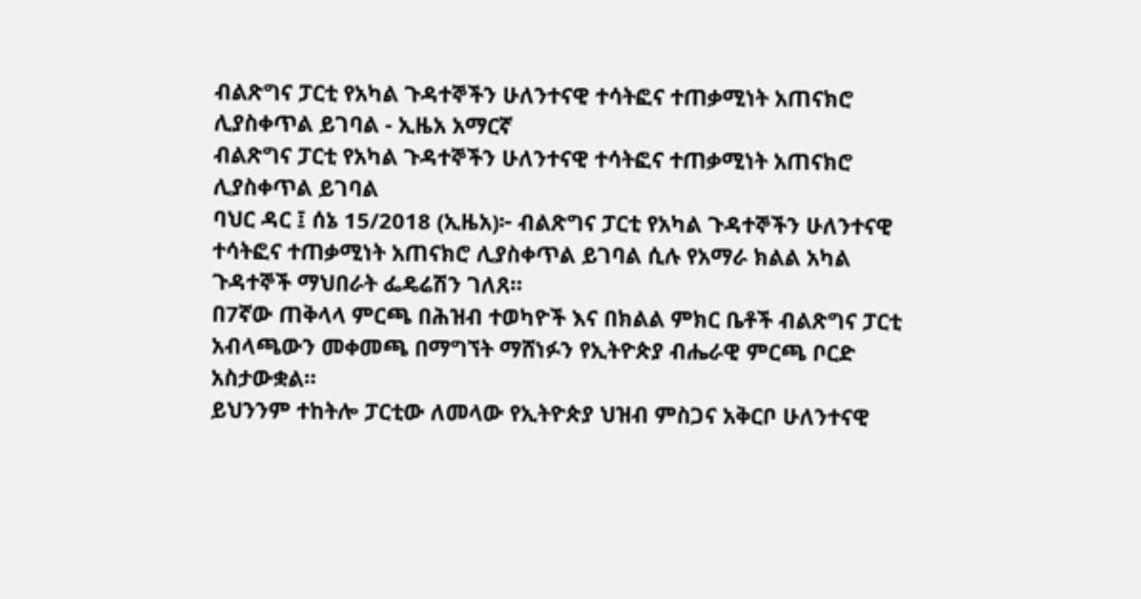ብልጽግና ፓርቲ የአካል ጉዳተኞችን ሁለንተናዊ ተሳትፎና ተጠቃሚነት አጠናክሮ ሊያስቀጥል ይገባል - ኢዜአ አማርኛ
ብልጽግና ፓርቲ የአካል ጉዳተኞችን ሁለንተናዊ ተሳትፎና ተጠቃሚነት አጠናክሮ ሊያስቀጥል ይገባል
ባህር ዳር ፤ ሰኔ 15/2018 (ኢዜአ)፦ ብልጽግና ፓርቲ የአካል ጉዳተኞችን ሁለንተናዊ ተሳትፎና ተጠቃሚነት አጠናክሮ ሊያስቀጥል ይገባል ሲሉ የአማራ ክልል አካል ጉዳተኞች ማህበራት ፌዴሬሽን ገለጸ።
በ7ኛው ጠቅላላ ምርጫ በሕዝብ ተወካዮች እና በክልል ምክር ቤቶች ብልጽግና ፓርቲ አብላጫውን መቀመጫ በማግኘት ማሸነፉን የኢትዮጵያ ብሔራዊ ምርጫ ቦርድ አስታውቋል።
ይህንንም ተከትሎ ፓርቲው ለመላው የኢትዮጵያ ህዝብ ምስጋና አቅርቦ ሁለንተናዊ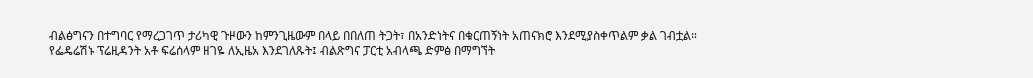ብልፅግናን በተግባር የማረጋገጥ ታሪካዊ ጉዞውን ከምንጊዜውም በላይ በበለጠ ትጋት፣ በአንድነትና በቁርጠኝነት አጠናክሮ እንደሚያስቀጥልም ቃል ገብቷል።
የፌዴሬሽኑ ፕሬዚዳንት አቶ ፍሬሰላም ዘገዬ ለኢዜአ እንደገለጹት፤ ብልጽግና ፓርቲ አብላጫ ድምፅ በማግኘት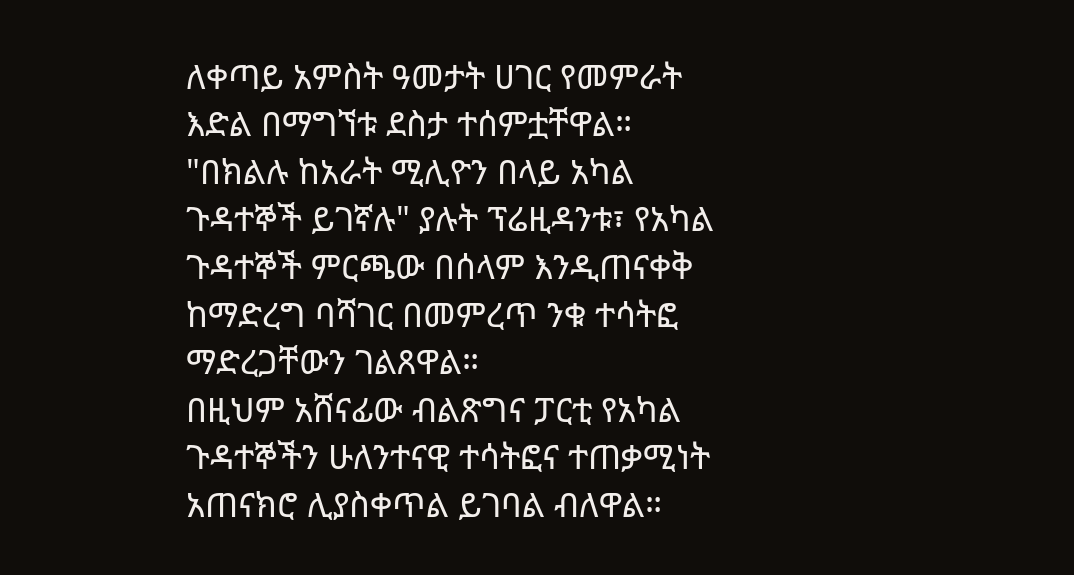ለቀጣይ አምስት ዓመታት ሀገር የመምራት እድል በማግኘቱ ደስታ ተሰምቷቸዋል።
"በክልሉ ከአራት ሚሊዮን በላይ አካል ጉዳተኞች ይገኛሉ" ያሉት ፕሬዚዳንቱ፣ የአካል ጉዳተኞች ምርጫው በሰላም እንዲጠናቀቅ ከማድረግ ባሻገር በመምረጥ ንቁ ተሳትፎ ማድረጋቸውን ገልጸዋል።
በዚህም አሸናፊው ብልጽግና ፓርቲ የአካል ጉዳተኞችን ሁለንተናዊ ተሳትፎና ተጠቃሚነት አጠናክሮ ሊያስቀጥል ይገባል ብለዋል።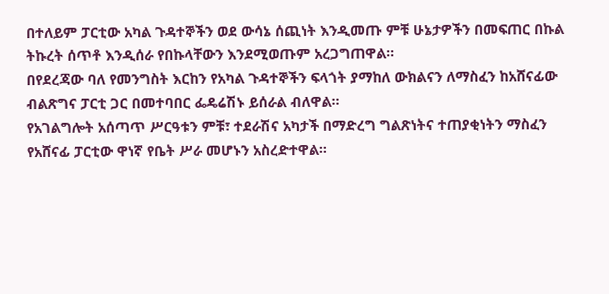በተለይም ፓርቲው አካል ጉዳተኞችን ወደ ውሳኔ ሰጪነት እንዲመጡ ምቹ ሁኔታዎችን በመፍጠር በኩል ትኩረት ሰጥቶ እንዲሰራ የበኩላቸውን እንደሚወጡም አረጋግጠዋል።
በየደረጃው ባለ የመንግስት እርከን የአካል ጉዳተኞችን ፍላጎት ያማከለ ውክልናን ለማስፈን ከአሸናፊው ብልጽግና ፓርቲ ጋር በመተባበር ፌዴሬሽኑ ይሰራል ብለዋል።
የአገልግሎት አሰጣጥ ሥርዓቱን ምቹ፣ ተደራሽና አካታች በማድረግ ግልጽነትና ተጠያቂነትን ማስፈን የአሸናፊ ፓርቲው ዋነኛ የቤት ሥራ መሆኑን አስረድተዋል።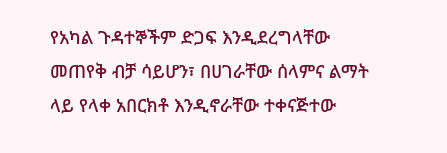የአካል ጉዳተኞችም ድጋፍ እንዲደረግላቸው መጠየቅ ብቻ ሳይሆን፣ በሀገራቸው ሰላምና ልማት ላይ የላቀ አበርክቶ እንዲኖራቸው ተቀናጅተው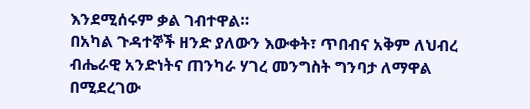እንደሚሰሩም ቃል ገብተዋል።
በአካል ጉዳተኞች ዘንድ ያለውን እውቀት፣ ጥበብና አቅም ለህብረ ብሔራዊ አንድነትና ጠንካራ ሃገረ መንግስት ግንባታ ለማዋል በሚደረገው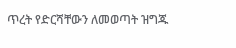ጥረት የድርሻቸውን ለመወጣት ዝግጁ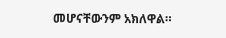መሆናቸውንም አክለዋል።